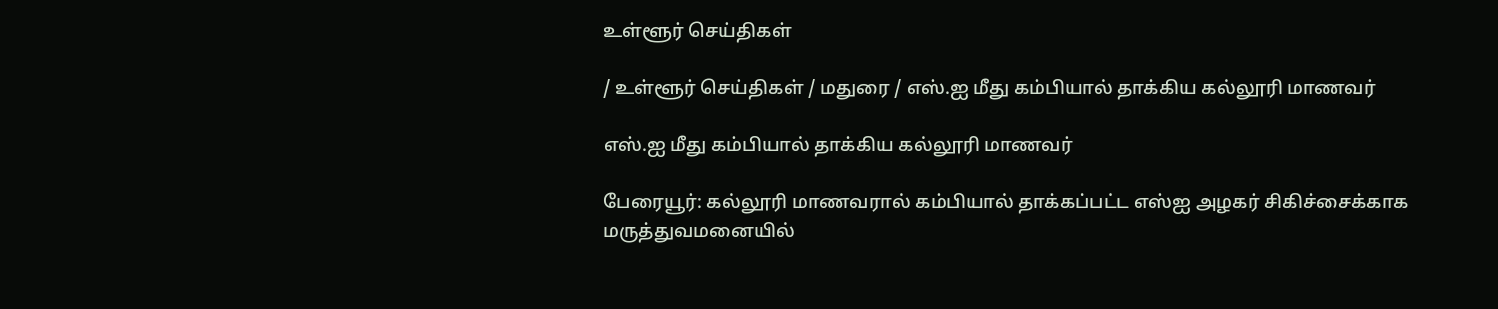உள்ளூர் செய்திகள்

/ உள்ளூர் செய்திகள் / மதுரை / எஸ்.ஐ மீது கம்பியால் தாக்கிய கல்லூரி மாணவர்

எஸ்.ஐ மீது கம்பியால் தாக்கிய கல்லூரி மாணவர்

பேரையூர்: கல்லூரி மாணவரால் கம்பியால் தாக்கப்பட்ட எஸ்ஐ அழகர் சிகிச்சைக்காக மருத்துவமனையில்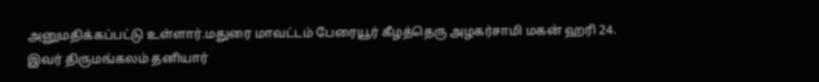அனுமதிக்கப்பட்டு உள்ளார்.மதுரை மாவட்டம் பேரையூர் கீழத்தெரு அழகர்சாமி மகன் ஹரி 24. இவர் திருமங்கலம் தனியார்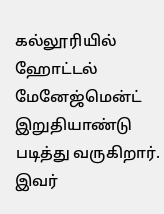கல்லூரியில் ஹோட்டல் மேனேஜ்மென்ட் இறுதியாண்டு படித்து வருகிறார். இவர்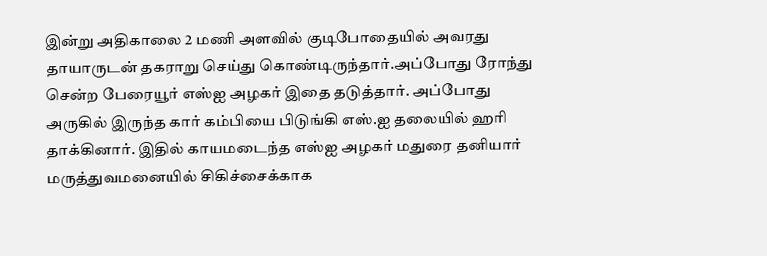இன்று அதிகாலை 2 மணி அளவில் குடிபோதையில் அவரது தாயாருடன் தகராறு செய்து கொண்டிருந்தார்.அப்போது ரோந்து சென்ற பேரையூர் எஸ்ஐ அழகர் இதை தடுத்தார். அப்போது அருகில் இருந்த கார் கம்பியை பிடுங்கி எஸ்.ஐ தலையில் ஹரி தாக்கினார். இதில் காயமடைந்த எஸ்ஐ அழகர் மதுரை தனியார் மருத்துவமனையில் சிகிச்சைக்காக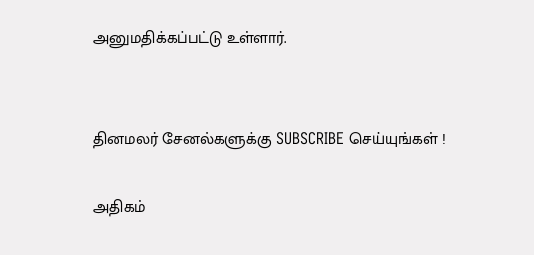அனுமதிக்கப்பட்டு உள்ளார்.


தினமலர் சேனல்களுக்கு SUBSCRIBE செய்யுங்கள் !

அதிகம்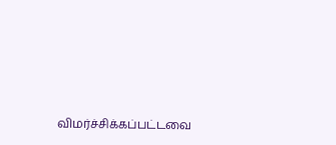விமர்ச்சிக்கப்பட்டவை